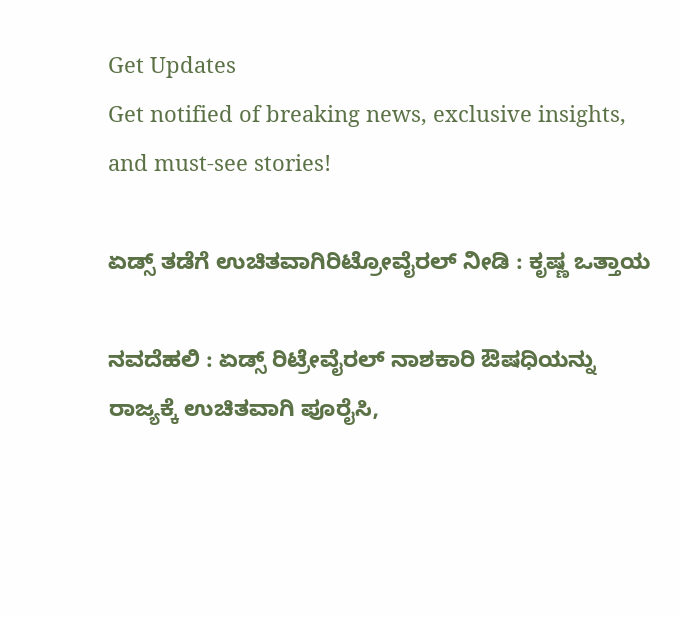Get Updates
Get notified of breaking news, exclusive insights, and must-see stories!

ಏಡ್ಸ್‌ ತಡೆಗೆ ಉಚಿತವಾಗಿರಿಟ್ರೋವೈರಲ್‌ ನೀಡಿ : ಕೃಷ್ಣ ಒತ್ತಾಯ

ನವದೆಹಲಿ : ಏಡ್ಸ್‌ ರಿಟ್ರೇವೈರಲ್‌ ನಾಶಕಾರಿ ಔಷಧಿಯನ್ನು ರಾಜ್ಯಕ್ಕೆ ಉಚಿತವಾಗಿ ಪೂರೈಸಿ,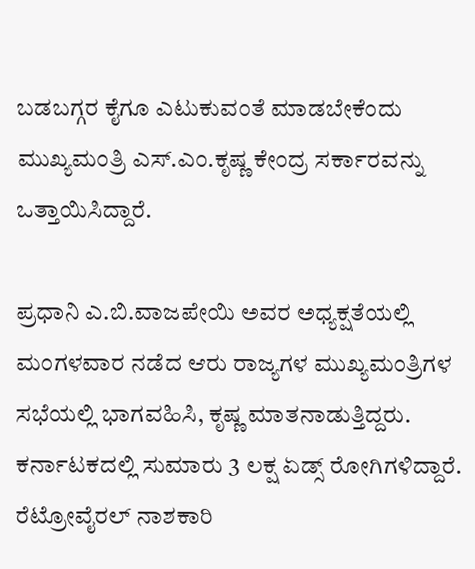ಬಡಬಗ್ಗರ ಕೈಗೂ ಎಟುಕುವಂತೆ ಮಾಡಬೇಕೆಂದು ಮುಖ್ಯಮಂತ್ರಿ ಎಸ್‌.ಎಂ.ಕೃಷ್ಣ ಕೇಂದ್ರ ಸರ್ಕಾರವನ್ನು ಒತ್ತಾಯಿಸಿದ್ದಾರೆ.

ಪ್ರಧಾನಿ ಎ.ಬಿ.ವಾಜಪೇಯಿ ಅವರ ಅಧ್ಯಕ್ಷತೆಯಲ್ಲಿ ಮಂಗಳವಾರ ನಡೆದ ಆರು ರಾಜ್ಯಗಳ ಮುಖ್ಯಮಂತ್ರಿಗಳ ಸಭೆಯಲ್ಲಿ ಭಾಗವಹಿಸಿ, ಕೃಷ್ಣ ಮಾತನಾಡುತ್ತಿದ್ದರು. ಕರ್ನಾಟಕದಲ್ಲಿ ಸುಮಾರು 3 ಲಕ್ಷ ಏಡ್ಸ್‌ ರೋಗಿಗಳಿದ್ದಾರೆ. ರೆಟ್ರೋವೈರಲ್‌ ನಾಶಕಾರಿ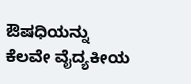ಔಷಧಿಯನ್ನು ಕೆಲವೇ ವೈದ್ಯಕೀಯ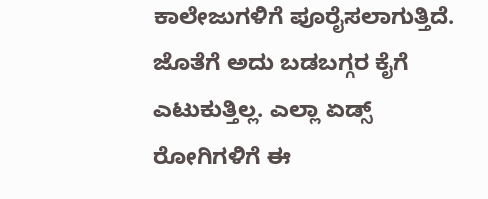ಕಾಲೇಜುಗಳಿಗೆ ಪೂರೈಸಲಾಗುತ್ತಿದೆ. ಜೊತೆಗೆ ಅದು ಬಡಬಗ್ಗರ ಕೈಗೆ ಎಟುಕುತ್ತಿಲ್ಲ. ಎಲ್ಲಾ ಏಡ್ಸ್‌ ರೋಗಿಗಳಿಗೆ ಈ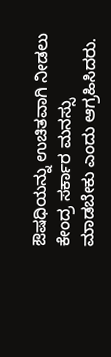ಔಷಧಿಯನ್ನು ಉಚಿತವಾಗಿ ನೀಡಲು ಕೇಂದ್ರ ಸರ್ಕಾರ ಮನಸ್ಸು ಮಾಡಬೇಕು ಎಂದು ಆಗ್ರಹಿಸಿದರು.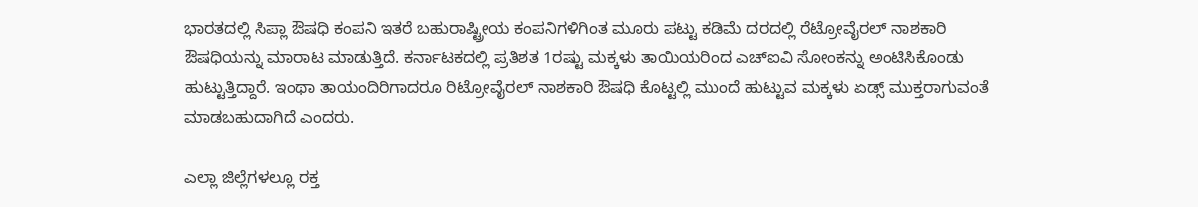ಭಾರತದಲ್ಲಿ ಸಿಪ್ಲಾ ಔಷಧಿ ಕಂಪನಿ ಇತರೆ ಬಹುರಾಷ್ಟ್ರೀಯ ಕಂಪನಿಗಳಿಗಿಂತ ಮೂರು ಪಟ್ಟು ಕಡಿಮೆ ದರದಲ್ಲಿ ರೆಟ್ರೋವೈರಲ್‌ ನಾಶಕಾರಿ ಔಷಧಿಯನ್ನು ಮಾರಾಟ ಮಾಡುತ್ತಿದೆ. ಕರ್ನಾಟಕದಲ್ಲಿ ಪ್ರತಿಶತ 1ರಷ್ಟು ಮಕ್ಕಳು ತಾಯಿಯರಿಂದ ಎಚ್‌ಐವಿ ಸೋಂಕನ್ನು ಅಂಟಿಸಿಕೊಂಡು ಹುಟ್ಟುತ್ತಿದ್ದಾರೆ. ಇಂಥಾ ತಾಯಂದಿರಿಗಾದರೂ ರಿಟ್ರೋವೈರಲ್‌ ನಾಶಕಾರಿ ಔಷಧಿ ಕೊಟ್ಟಲ್ಲಿ ಮುಂದೆ ಹುಟ್ಟುವ ಮಕ್ಕಳು ಏಡ್ಸ್‌ ಮುಕ್ತರಾಗುವಂತೆ ಮಾಡಬಹುದಾಗಿದೆ ಎಂದರು.

ಎಲ್ಲಾ ಜಿಲ್ಲೆಗಳಲ್ಲೂ ರಕ್ತ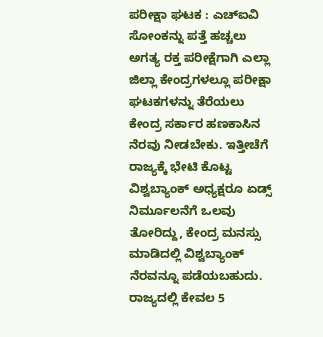ಪರೀಕ್ಷಾ ಘಟಕ : ಎಚ್‌ಐವಿ ಸೋಂಕನ್ನು ಪತ್ತೆ ಹಚ್ಚಲು ಅಗತ್ಯ ರಕ್ತ ಪರೀಕ್ಷೆಗಾಗಿ ಎಲ್ಲಾ ಜಿಲ್ಲಾ ಕೇಂದ್ರಗಳಲ್ಲೂ ಪರೀಕ್ಷಾ ಘಟಕಗಳನ್ನು ತೆರೆಯಲು ಕೇಂದ್ರ ಸರ್ಕಾರ ಹಣಕಾಸಿನ ನೆರವು ನೀಡಬೇಕು. ಇತ್ತೀಚೆಗೆ ರಾಜ್ಯಕ್ಕೆ ಭೇಟಿ ಕೊಟ್ಟ ವಿಶ್ವಬ್ಯಾಂಕ್‌ ಅಧ್ಯಕ್ಷರೂ ಏಡ್ಸ್‌ ನಿರ್ಮೂಲನೆಗೆ ಒಲವು ತೋರಿದ್ದು, ಕೇಂದ್ರ ಮನಸ್ಸು ಮಾಡಿದಲ್ಲಿ ವಿಶ್ವಬ್ಯಾಂಕ್‌ ನೆರವನ್ನೂ ಪಡೆಯಬಹುದು. ರಾಜ್ಯದಲ್ಲಿ ಕೇವಲ 5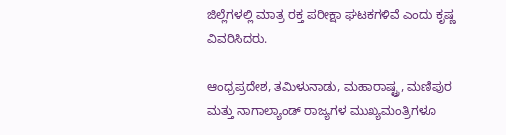ಜಿಲ್ಲೆಗಳಲ್ಲಿ ಮಾತ್ರ ರಕ್ತ ಪರೀಕ್ಷಾ ಘಟಕಗಳಿವೆ ಎಂದು ಕೃಷ್ಣ ವಿವರಿಸಿದರು.

ಆಂಧ್ರಪ್ರದೇಶ, ತಮಿಳುನಾಡು, ಮಹಾರಾಷ್ಟ್ರ, ಮಣಿಪುರ ಮತ್ತು ನಾಗಾಲ್ಯಾಂಡ್‌ ರಾಜ್ಯಗಳ ಮುಖ್ಯಮಂತ್ರಿಗಳೂ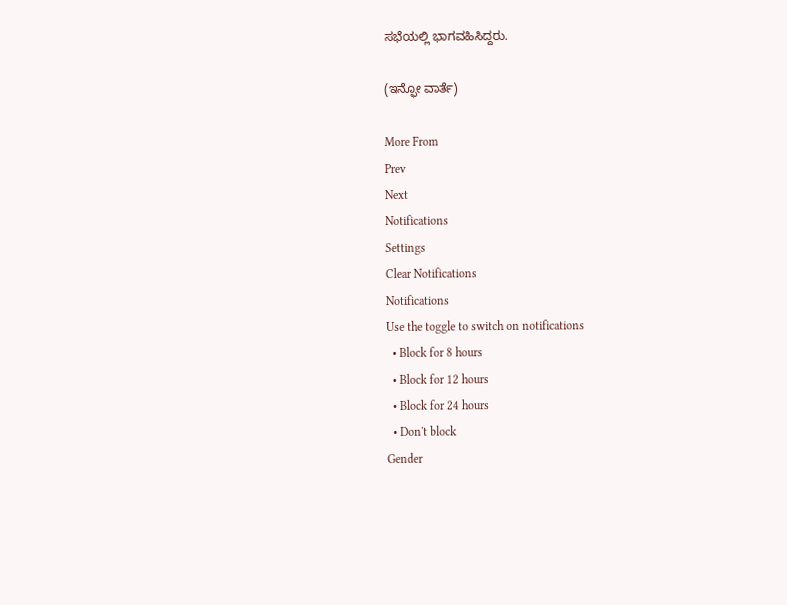ಸಭೆಯಲ್ಲಿ ಭಾಗವಹಿಸಿದ್ದರು.

(ಇನ್ಫೋ ವಾರ್ತೆ)

More From
Prev
Next
Notifications
Settings
Clear Notifications
Notifications
Use the toggle to switch on notifications
  • Block for 8 hours
  • Block for 12 hours
  • Block for 24 hours
  • Don't block
Gender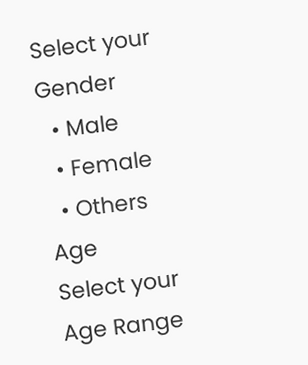Select your Gender
  • Male
  • Female
  • Others
Age
Select your Age Range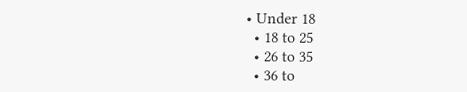• Under 18
  • 18 to 25
  • 26 to 35
  • 36 to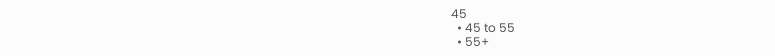45
  • 45 to 55
  • 55+